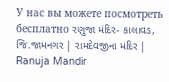У нас вы можете посмотреть бесплатно રણુજા મંદિર- કાલાવડ, જિ.જામનગર | રામદેવજીના મંદિર | Ranuja Mandir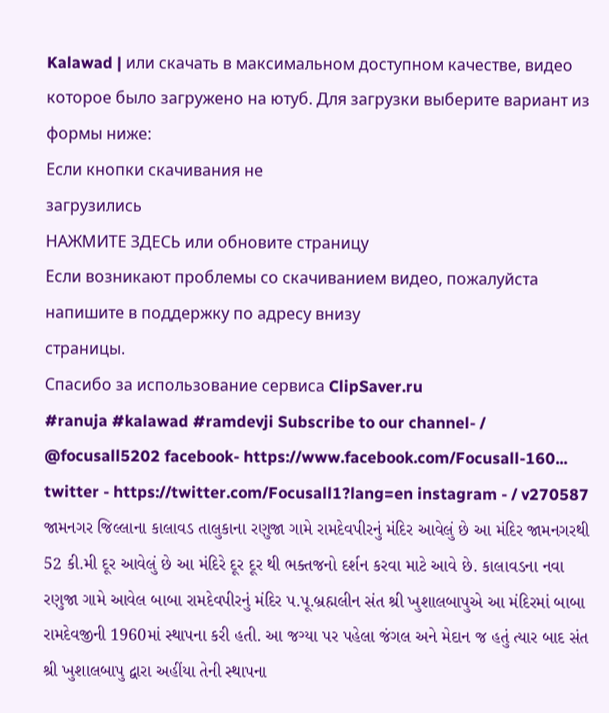Kalawad | или скачать в максимальном доступном качестве, видео которое было загружено на ютуб. Для загрузки выберите вариант из формы ниже:
Если кнопки скачивания не
загрузились
НАЖМИТЕ ЗДЕСЬ или обновите страницу
Если возникают проблемы со скачиванием видео, пожалуйста напишите в поддержку по адресу внизу
страницы.
Спасибо за использование сервиса ClipSaver.ru
#ranuja #kalawad #ramdevji Subscribe to our channel- / @focusall5202 facebook- https://www.facebook.com/Focusall-160... twitter - https://twitter.com/Focusall1?lang=en instagram - / v270587 જામનગર જિલ્લાના કાલાવડ તાલુકાના રણુજા ગામે રામદેવપીરનું મંદિર આવેલું છે આ મંદિર જામનગરથી 52 કી.મી દૂર આવેલું છે આ મંદિરે દૂર દૂર થી ભક્તજનો દર્શન કરવા માટે આવે છે. કાલાવડના નવા રણુજા ગામે આવેલ બાબા રામદેવપીરનું મંદિર પ.પૂ.બ્રહ્મલીન સંત શ્રી ખુશાલબાપુએ આ મંદિરમાં બાબા રામદેવજીની 1960માં સ્થાપના કરી હતી. આ જગ્યા પર પહેલા જંગલ અને મેદાન જ હતું ત્યાર બાદ સંત શ્રી ખુશાલબાપુ દ્વારા અહીંયા તેની સ્થાપના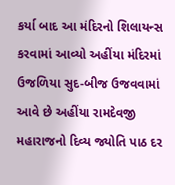કર્યા બાદ આ મંદિરનો શિલાયન્સ કરવામાં આવ્યો અહીંયા મંદિરમાં ઉજળિયા સુદ-બીજ ઉજવવામાં આવે છે અહીંયા રામદેવજી મહારાજનો દિવ્ય જ્યોતિ પાઠ દર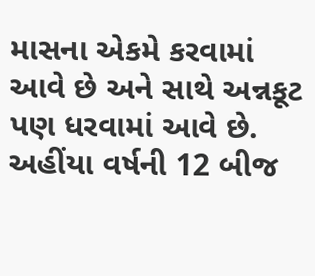માસના એકમે કરવામાં આવે છે અને સાથે અન્નકૂટ પણ ધરવામાં આવે છે. અહીંયા વર્ષની 12 બીજ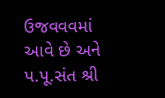ઉજવવવમાં આવે છે અને પ.પૂ.સંત શ્રી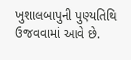ખુશાલબાપુની પુણ્યતિથિ ઉજવવામાં આવે છે.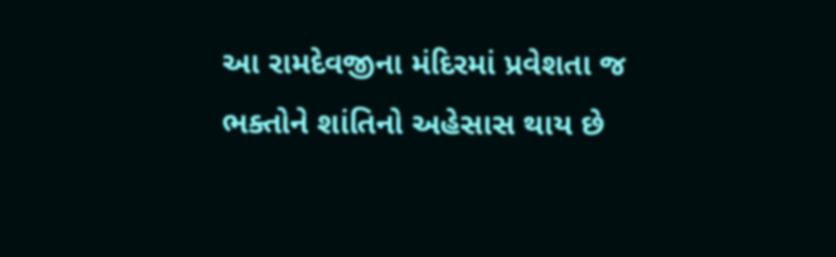આ રામદેવજીના મંદિરમાં પ્રવેશતા જ ભક્તોને શાંતિનો અહેસાસ થાય છે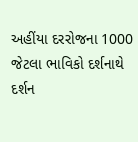અહીંયા દરરોજના 1000 જેટલા ભાવિકો દર્શનાથે દર્શન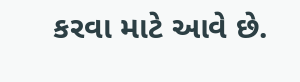કરવા માટે આવે છે.